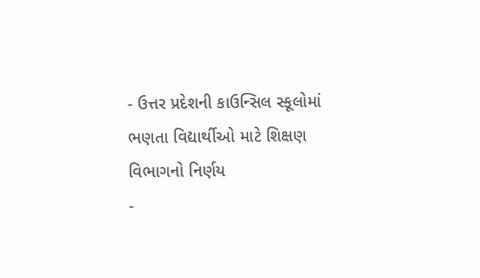- ઉત્તર પ્રદેશની કાઉન્સિલ સ્કૂલોમાં ભણતા વિદ્યાર્થીઓ માટે શિક્ષણ વિભાગનો નિર્ણય
-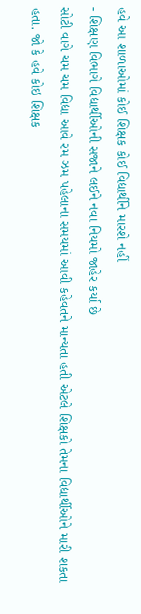હવે આ શાળાઓમાં કોઈ શિક્ષક કોઈ વિદ્યાર્થીને મારશે નહીં
- શિક્ષણ વિભાગે વિદ્યાર્થીઓની સજાને લઈને નવા નિયમો જાહેર કર્યા છે
સોટી વાગે ચમ ચમ વિદ્યા આવે રમ ઝમ પહેલાના સમયમાં આવી કહેવતને માન્યતા હતી એટલે શિક્ષકો તેમના વિદ્યાર્થીઓને મારી શકતા હતા. જો કે હવે કોઇ શિક્ષક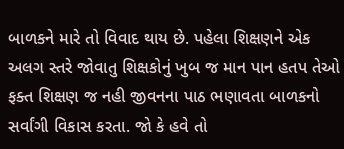બાળકને મારે તો વિવાદ થાય છે. પહેલા શિક્ષણને એક અલગ સ્તરે જોવાતુ શિક્ષકોનું ખુબ જ માન પાન હતપ તેઓ ફક્ત શિક્ષણ જ નહી જીવનના પાઠ ભણાવતા બાળકનો સર્વાંગી વિકાસ કરતા. જો કે હવે તો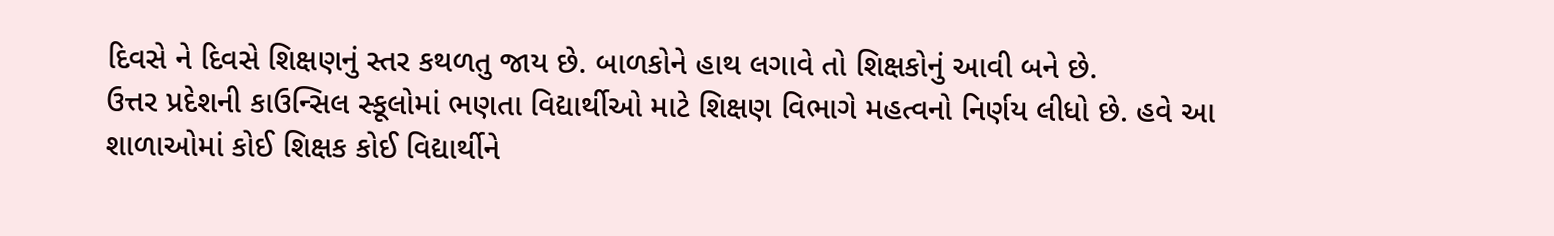દિવસે ને દિવસે શિક્ષણનું સ્તર કથળતુ જાય છે. બાળકોને હાથ લગાવે તો શિક્ષકોનું આવી બને છે.
ઉત્તર પ્રદેશની કાઉન્સિલ સ્કૂલોમાં ભણતા વિદ્યાર્થીઓ માટે શિક્ષણ વિભાગે મહત્વનો નિર્ણય લીધો છે. હવે આ શાળાઓમાં કોઈ શિક્ષક કોઈ વિદ્યાર્થીને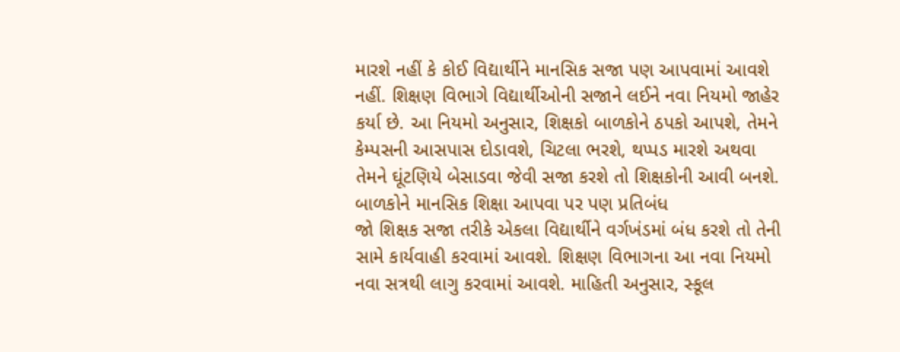મારશે નહીં કે કોઈ વિદ્યાર્થીને માનસિક સજા પણ આપવામાં આવશે નહીં. શિક્ષણ વિભાગે વિદ્યાર્થીઓની સજાને લઈને નવા નિયમો જાહેર કર્યા છે. આ નિયમો અનુસાર, શિક્ષકો બાળકોને ઠપકો આપશે, તેમને કેમ્પસની આસપાસ દોડાવશે, ચિટલા ભરશે, થપ્પડ મારશે અથવા તેમને ઘૂંટણિયે બેસાડવા જેવી સજા કરશે તો શિક્ષકોની આવી બનશે.
બાળકોને માનસિક શિક્ષા આપવા પર પણ પ્રતિબંધ
જો શિક્ષક સજા તરીકે એકલા વિદ્યાર્થીને વર્ગખંડમાં બંધ કરશે તો તેની સામે કાર્યવાહી કરવામાં આવશે. શિક્ષણ વિભાગના આ નવા નિયમો નવા સત્રથી લાગુ કરવામાં આવશે. માહિતી અનુસાર, સ્કૂલ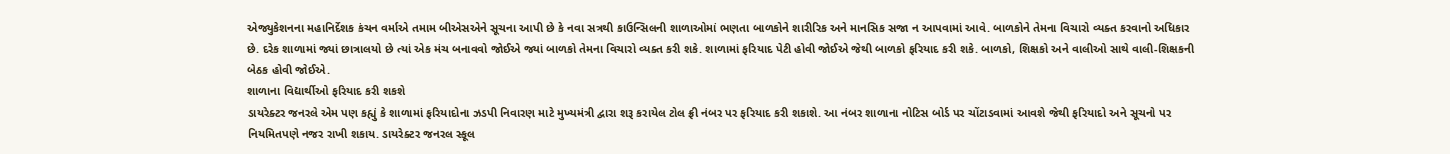એજ્યુકેશનના મહાનિર્દેશક કંચન વર્માએ તમામ બીએસએને સૂચના આપી છે કે નવા સત્રથી કાઉન્સિલની શાળાઓમાં ભણતા બાળકોને શારીરિક અને માનસિક સજા ન આપવામાં આવે. બાળકોને તેમના વિચારો વ્યક્ત કરવાનો અધિકાર છે. દરેક શાળામાં જ્યાં છાત્રાલયો છે ત્યાં એક મંચ બનાવવો જોઈએ જ્યાં બાળકો તેમના વિચારો વ્યક્ત કરી શકે. શાળામાં ફરિયાદ પેટી હોવી જોઈએ જેથી બાળકો ફરિયાદ કરી શકે. બાળકો, શિક્ષકો અને વાલીઓ સાથે વાલી-શિક્ષકની બેઠક હોવી જોઈએ.
શાળાના વિદ્યાર્થીઓ ફરિયાદ કરી શકશે
ડાયરેક્ટર જનરલે એમ પણ કહ્યું કે શાળામાં ફરિયાદોના ઝડપી નિવારણ માટે મુખ્યમંત્રી દ્વારા શરૂ કરાયેલ ટોલ ફ્રી નંબર પર ફરિયાદ કરી શકાશે. આ નંબર શાળાના નોટિસ બોર્ડ પર ચોંટાડવામાં આવશે જેથી ફરિયાદો અને સૂચનો પર નિયમિતપણે નજર રાખી શકાય. ડાયરેક્ટર જનરલ સ્કૂલ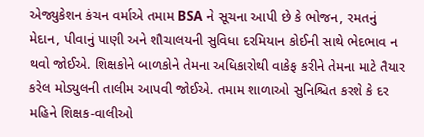એજ્યુકેશન કંચન વર્માએ તમામ BSA ને સૂચના આપી છે કે ભોજન, રમતનું મેદાન, પીવાનું પાણી અને શૌચાલયની સુવિધા દરમિયાન કોઈની સાથે ભેદભાવ ન થવો જોઈએ. શિક્ષકોને બાળકોને તેમના અધિકારોથી વાકેફ કરીને તેમના માટે તૈયાર કરેલ મોડ્યુલની તાલીમ આપવી જોઈએ. તમામ શાળાઓ સુનિશ્ચિત કરશે કે દર મહિને શિક્ષક-વાલીઓ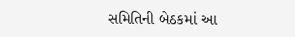સમિતિની બેઠકમાં આ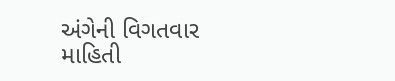અંગેની વિગતવાર માહિતી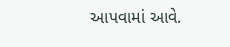આપવામાં આવે.